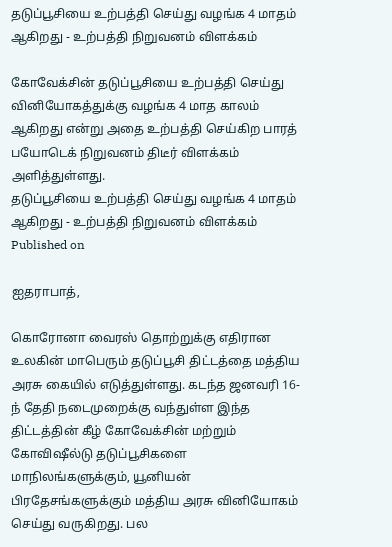தடுப்பூசியை உற்பத்தி செய்து வழங்க 4 மாதம் ஆகிறது - உற்பத்தி நிறுவனம் விளக்கம்

கோவேக்சின் தடுப்பூசியை உற்பத்தி செய்து வினியோகத்துக்கு வழங்க 4 மாத காலம் ஆகிறது என்று அதை உற்பத்தி செய்கிற பாரத் பயோடெக் நிறுவனம் திடீர் விளக்கம் அளித்துள்ளது.
தடுப்பூசியை உற்பத்தி செய்து வழங்க 4 மாதம் ஆகிறது - உற்பத்தி நிறுவனம் விளக்கம்
Published on

ஐதராபாத்,

கொரோனா வைரஸ் தொற்றுக்கு எதிரான உலகின் மாபெரும் தடுப்பூசி திட்டத்தை மத்திய அரசு கையில் எடுத்துள்ளது. கடந்த ஜனவரி 16-ந் தேதி நடைமுறைக்கு வந்துள்ள இந்த திட்டத்தின் கீழ் கோவேக்சின் மற்றும் கோவிஷீல்டு தடுப்பூசிகளை மாநிலங்களுக்கும், யூனியன் பிரதேசங்களுக்கும் மத்திய அரசு வினியோகம் செய்து வருகிறது. பல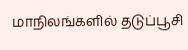மாநிலங்களில் தடுப்பூசி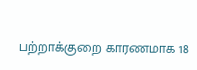பற்றாக்குறை காரணமாக 18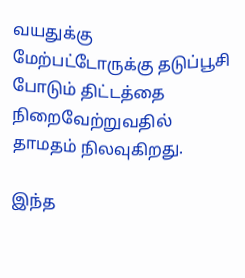வயதுக்கு மேற்பட்டோருக்கு தடுப்பூசி போடும் திட்டத்தை நிறைவேற்றுவதில் தாமதம் நிலவுகிறது.

இந்த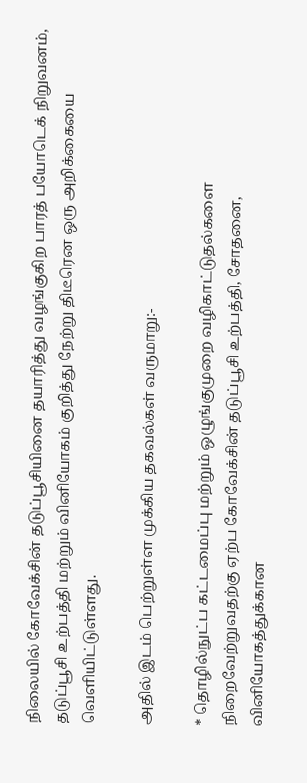நிலையில் கோவேக்சின் தடுப்பூசியினை தயாரித்து வழங்குகிற பாரத் பயோடெக் நிறுவனம், தடுப்பூசி உற்பத்தி மற்றும் வினியோகம் குறித்து நேற்று திடீரென ஒரு அறிக்கையை வெளியிட்டுள்ளது.

அதில் இடம் பெற்றுள்ள முக்கிய தகவல்கள் வருமாறு:-

* தொழில்நுட்ப கட்டமைப்பு மற்றும் ஒழுங்குமுறை வழிகாட்டுதல்களை நிறைவேற்றுவதற்கு ஏற்ப கோவேக்சின் தடுப்பூசி உற்பத்தி, சோதனை, வினியோகத்துக்கான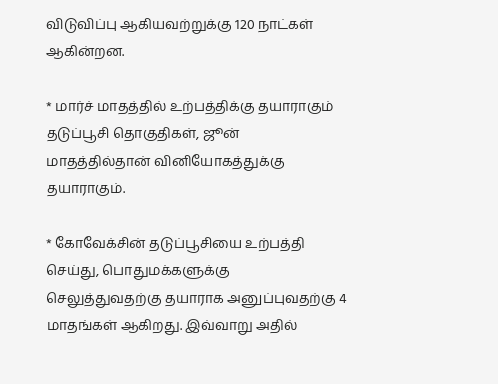விடுவிப்பு ஆகியவற்றுக்கு 120 நாட்கள் ஆகின்றன.

* மார்ச் மாதத்தில் உற்பத்திக்கு தயாராகும் தடுப்பூசி தொகுதிகள், ஜூன் மாதத்தில்தான் வினியோகத்துக்கு தயாராகும்.

* கோவேக்சின் தடுப்பூசியை உற்பத்தி செய்து, பொதுமக்களுக்கு செலுத்துவதற்கு தயாராக அனுப்புவதற்கு 4 மாதங்கள் ஆகிறது. இவ்வாறு அதில்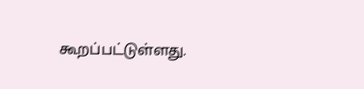கூறப்பட்டுள்ளது.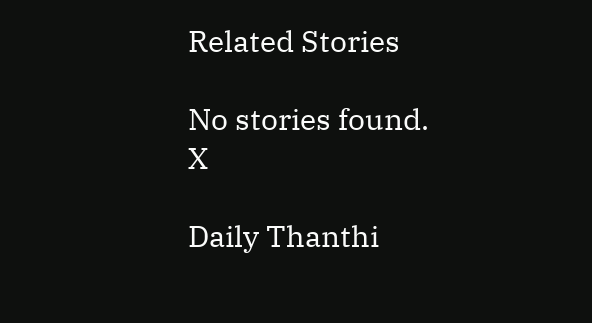Related Stories

No stories found.
X

Daily Thanthi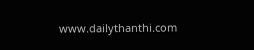www.dailythanthi.com